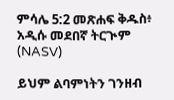ምሳሌ 5:2 መጽሐፍ ቅዱስ፥ አዲሱ መደበኛ ትርጒም (NASV)

ይህም ልባምነትን ገንዘብ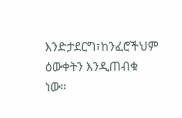እንድታደርግ፣ከንፈሮችህም ዕውቀትን እንዲጠብቁ ነው።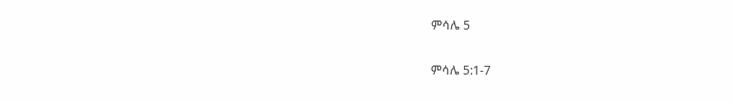ምሳሌ 5

ምሳሌ 5:1-7